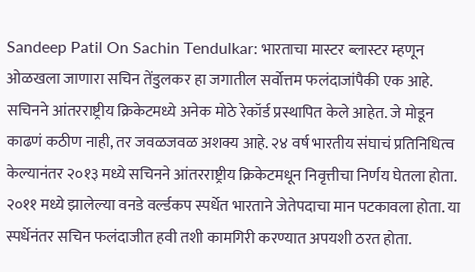Sandeep Patil On Sachin Tendulkar: भारताचा मास्टर ब्लास्टर म्हणून ओळखला जाणारा सचिन तेंडुलकर हा जगातील सर्वोत्तम फलंदाजांपैकी एक आहे. सचिनने आंतरराष्ट्रीय क्रिकेटमध्ये अनेक मोठे रेकॉर्ड प्रस्थापित केले आहेत. जे मोडून काढणं कठीण नाही, तर जवळजवळ अशक्य आहे. २४ वर्ष भारतीय संघाचं प्रतिनिधित्व केल्यानंतर २०१३ मध्ये सचिनने आंतरराष्ट्रीय क्रिकेटमधून निवृत्तीचा निर्णय घेतला होता. २०११ मध्ये झालेल्या वनडे वर्ल्डकप स्पर्धेत भारताने जेतेपदाचा मान पटकावला होता. या स्पर्धेनंतर सचिन फलंदाजीत हवी तशी कामगिरी करण्यात अपयशी ठरत होता.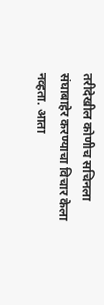तरीदेखील कोणीच सचिनला संघाबाहेर करण्याचा विचार केला नव्हता. आता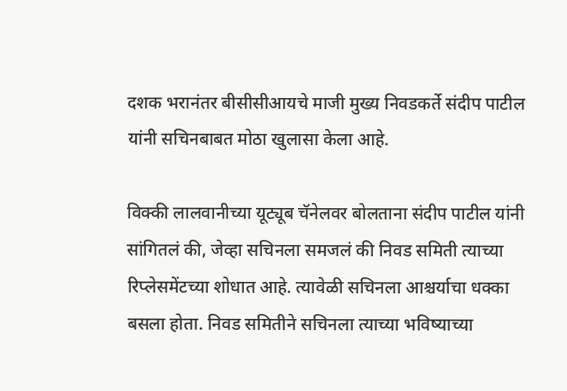दशक भरानंतर बीसीसीआयचे माजी मुख्य निवडकर्ते संदीप पाटील यांनी सचिनबाबत मोठा खुलासा केला आहे.

विक्की लालवानीच्या यूट्यूब चॅनेलवर बोलताना संदीप पाटील यांनी सांगितलं की, जेव्हा सचिनला समजलं की निवड समिती त्याच्या रिप्लेसमेंटच्या शोधात आहे. त्यावेळी सचिनला आश्चर्याचा धक्का बसला होता. निवड समितीने सचिनला त्याच्या भविष्याच्या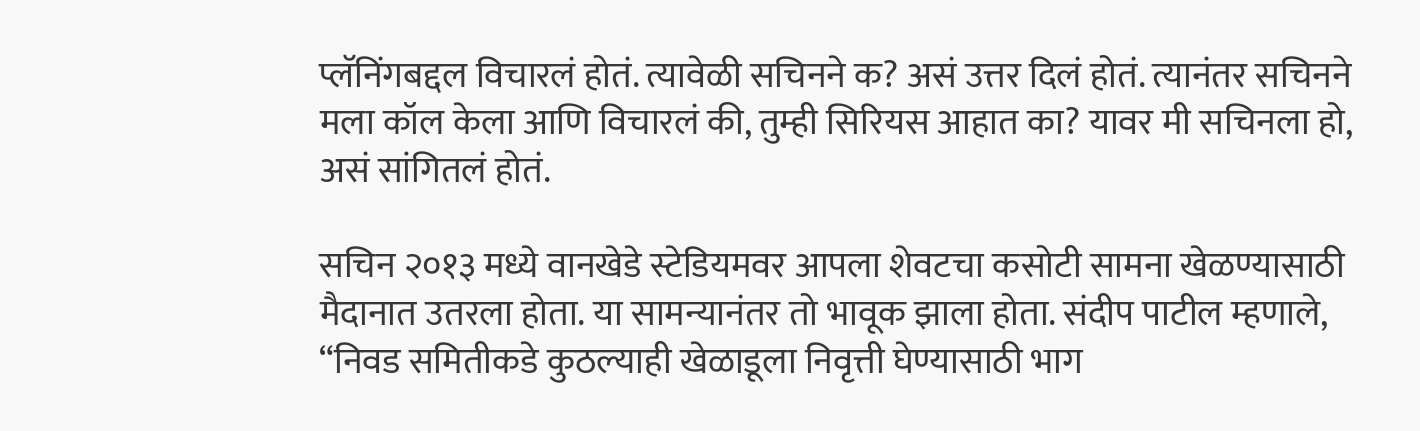प्लॅनिंगबद्दल विचारलं होतं. त्यावेळी सचिनने क? असं उत्तर दिलं होतं. त्यानंतर सचिनने मला कॉल केला आणि विचारलं की, तुम्ही सिरियस आहात का? यावर मी सचिनला हो, असं सांगितलं होतं.

सचिन २०१३ मध्ये वानखेडे स्टेडियमवर आपला शेवटचा कसोटी सामना खेळण्यासाठी मैदानात उतरला होता. या सामन्यानंतर तो भावूक झाला होता. संदीप पाटील म्हणाले, “निवड समितीकडे कुठल्याही खेळाडूला निवृत्ती घेण्यासाठी भाग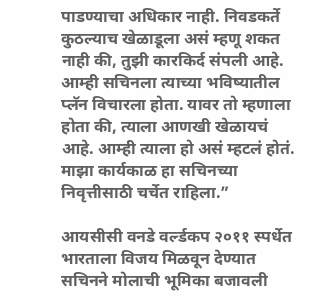पाडण्याचा अधिकार नाही. निवडकर्ते कुठल्याच खेळाडूला असं म्हणू शकत नाही की, तुझी कारकिर्द संपली आहे. आम्ही सचिनला त्याच्या भविष्यातील प्लॅन विचारला होता. यावर तो म्हणाला होता की, त्याला आणखी खेळायचं आहे. आम्ही त्याला हो असं म्हटलं होतं. माझा कार्यकाळ हा सचिनच्या निवृत्तीसाठी चर्चेत राहिला.”

आयसीसी वनडे वर्ल्डकप २०११ स्पर्धेत भारताला विजय मिळवून देण्यात सचिनने मोलाची भूमिका बजावली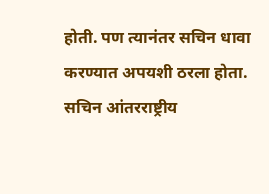होती. पण त्यानंतर सचिन धावा करण्यात अपयशी ठरला होता. सचिन आंतरराष्ट्रीय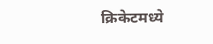क्रिकेटमध्ये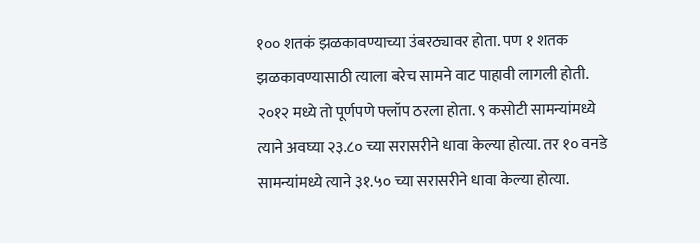१०० शतकं झळकावण्याच्या उंबरठ्यावर होता. पण १ शतक झळकावण्यासाठी त्याला बरेच सामने वाट पाहावी लागली होती. २०१२ मध्ये तो पूर्णपणे फ्लॉप ठरला होता. ९ कसोटी सामन्यांमध्ये त्याने अवघ्या २३.८० च्या सरासरीने धावा केल्या होत्या. तर १० वनडे सामन्यांमध्ये त्याने ३१.५० च्या सरासरीने धावा केल्या होत्या.